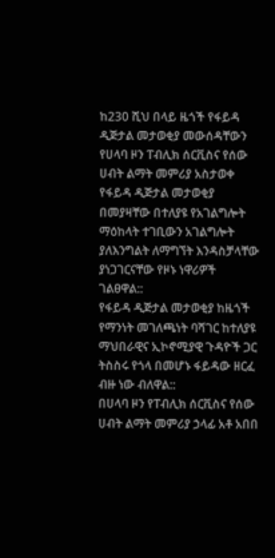ከ230 ሺህ በላይ ዜጎች የፋይዳ ዲጅታል መታወቂያ መውሰዳቸውን የሀላባ ዞን ፐብሊክ ሰርቪስና የሰው ሀብት ልማት መምሪያ አስታወቀ
የፋይዳ ዲጅታል መታወቂያ በመያዛቸው በተለያዩ የአገልግሎት ማዕከላት ተገቢውን አገልግሎት ያለእንግልት ለማግኘት እንዳስቻላቸው ያነጋገርናቸው የዞኑ ነዋሪዎች ገልፀዋል::
የፋይዳ ዲጅታል መታወቂያ ከዜጎች የማንነት መገለጫነት ባሻገር ከተለያዩ ማህበራዊና ኢኮኖሚያዊ ጉዳዮች ጋር ትስስሩ የጎላ በመሆኑ ፋይዳው ዘርፈ ብዙ ነው ብለዋል::
በሀላባ ዞን የፐብሊክ ሰርቪስና የሰው ሀብት ልማት መምሪያ ኃላፊ አቶ አበበ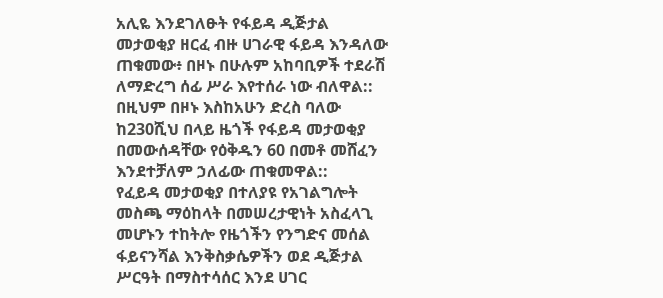አሊዬ እንደገለፁት የፋይዳ ዲጅታል መታወቂያ ዘርፈ ብዙ ሀገራዊ ፋይዳ እንዳለው ጠቁመው፥ በዞኑ በሁሉም አከባቢዎች ተደራሽ ለማድረግ ሰፊ ሥራ እየተሰራ ነው ብለዋል::
በዚህም በዞኑ እስከአሁን ድረስ ባለው ከ230ሺህ በላይ ዜጎች የፋይዳ መታወቂያ በመውሰዳቸው የዕቅዱን 60 በመቶ መሸፈን እንደተቻለም ኃለፊው ጠቁመዋል::
የፈይዳ መታወቂያ በተለያዩ የአገልግሎት መስጫ ማዕከላት በመሠረታዊነት አስፈላጊ መሆኑን ተከትሎ የዜጎችን የንግድና መሰል ፋይናንሻል እንቅስቃሴዎችን ወደ ዲጅታል ሥርዓት በማስተሳሰር እንደ ሀገር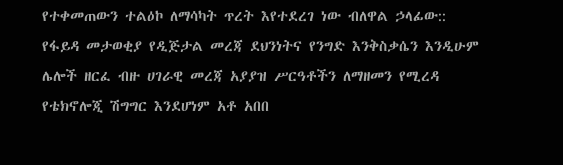የተቀመጠውን ተልዕኮ ለማሳካት ጥረት እየተደረገ ነው ብለዋል ኃላፊው::
የፋይዳ መታወቂያ የዲጅታል መረጃ ደህንነትና የንግድ እንቅስቃሴን እንዲሁም ሌሎች ዘርፈ ብዙ ሀገራዊ መረጃ አያያዝ ሥርዓቶችን ለማዘመን የሚረዳ የቴክኖሎጂ ሽግግር እንደሆነም አቶ አበበ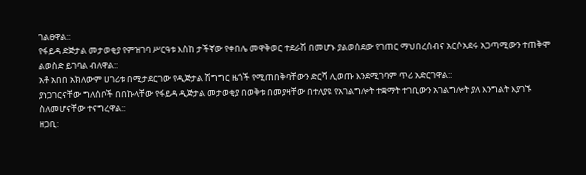ገልፀዋል::
የፋይዳ ድጅታል መታወቂያ የምዝገባ ሥርዓቱ እስከ ታችኛው የቀበሌ መዋቅወር ተደራሽ በመሆኑ ያልወሰደው የገጠር ማህበረሰብና አርሶአደሩ አጋጣሚውን ተጠቅሞ ልወስድ ይገባል ብለዋል::
አቶ አበበ አክለውም ሀገሪቱ በሚታደርገው የዲጅታል ሽግግር ዜጎች የሚጠበቅባቸውን ድርሻ ሊወጡ እንደሚገባም ጥሪ አድርገዋል::
ያነጋገርናቸው ግለሰቦች በበኩላቸው የፋይዳ ዲጅታል መታወቂያ በወቅቱ በመያዛቸው በተለያዩ የአገልግሎት ተቋማት ተገቢውን አገልግሎት ያለ እንግልት እያገኙ ስለመሆናቸው ተናግረዋል::
ዘጋቢ: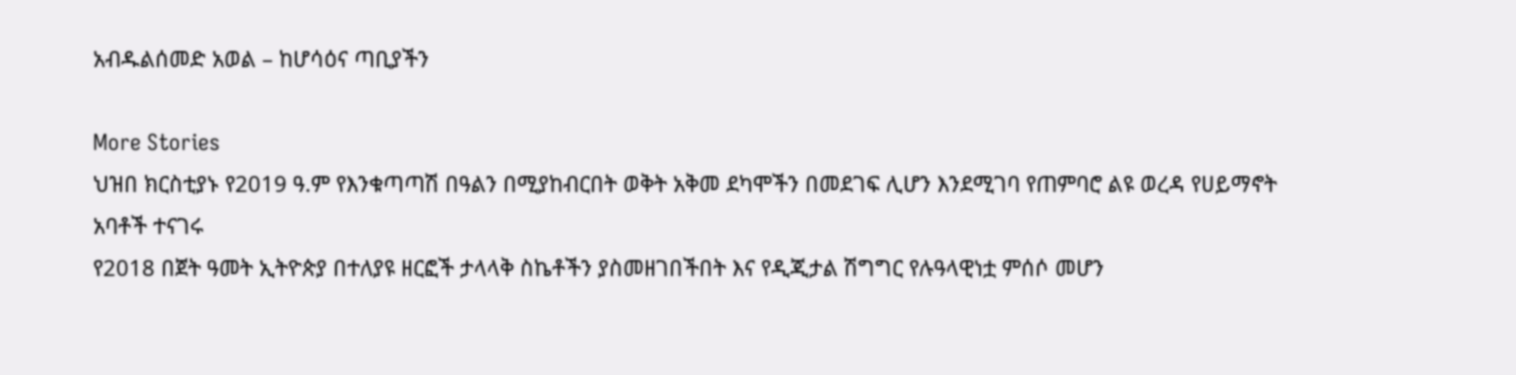አብዱልሰመድ አወል – ከሆሳዕና ጣቢያችን

More Stories
ህዝበ ክርስቲያኑ የ2019 ዓ.ም የእንቁጣጣሽ በዓልን በሚያከብርበት ወቅት አቅመ ደካሞችን በመደገፍ ሊሆን እንደሚገባ የጠምባሮ ልዩ ወረዳ የሀይማኖት አባቶች ተናገሩ
የ2018 በጀት ዓመት ኢትዮጵያ በተለያዩ ዘርፎች ታላላቅ ስኬቶችን ያስመዘገበችበት እና የዲጂታል ሽግግር የሉዓላዊነቷ ምሰሶ መሆን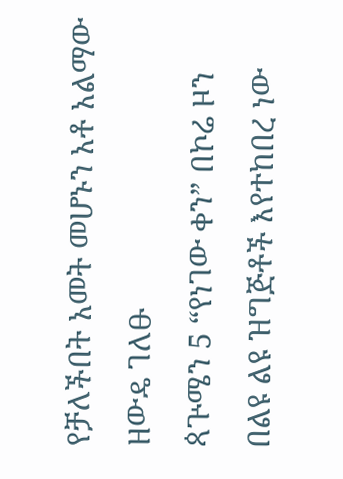የቻለችበት አመት መሆኑን አቶ አልማው ዘውዴ ገለፁ
ጳጕሜን 5 “የነገው ቀን” በኮሬ ዞን በልዩ ልዩ ዝግጅቶች እየተከበረ ነው